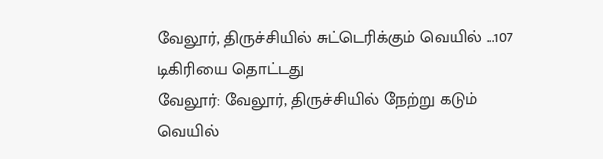வேலூர், திருச்சியில் சுட்டெரிக்கும் வெயில் ...107 டிகிரியை தொட்டது
வேலூர்: வேலூர், திருச்சியில் நேற்று கடும் வெயில்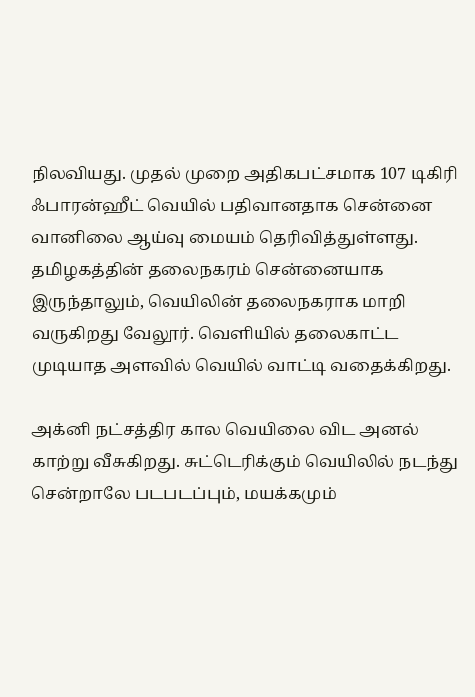நிலவியது. முதல் முறை அதிகபட்சமாக 107 டிகிரி ஃபாரன்ஹீட் வெயில் பதிவானதாக சென்னை வானிலை ஆய்வு மையம் தெரிவித்துள்ளது.
தமிழகத்தின் தலைநகரம் சென்னையாக இருந்தாலும், வெயிலின் தலைநகராக மாறி வருகிறது வேலூர். வெளியில் தலைகாட்ட முடியாத அளவில் வெயில் வாட்டி வதைக்கிறது.

அக்னி நட்சத்திர கால வெயிலை விட அனல் காற்று வீசுகிறது. சுட்டெரிக்கும் வெயிலில் நடந்து சென்றாலே படபடப்பும், மயக்கமும்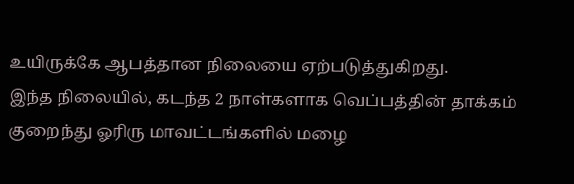உயிருக்கே ஆபத்தான நிலையை ஏற்படுத்துகிறது.
இந்த நிலையில், கடந்த 2 நாள்களாக வெப்பத்தின் தாக்கம் குறைந்து ஓரிரு மாவட்டங்களில் மழை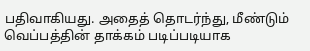பதிவாகியது. அதைத் தொடர்ந்து, மீண்டும் வெப்பத்தின் தாக்கம் படிப்படியாக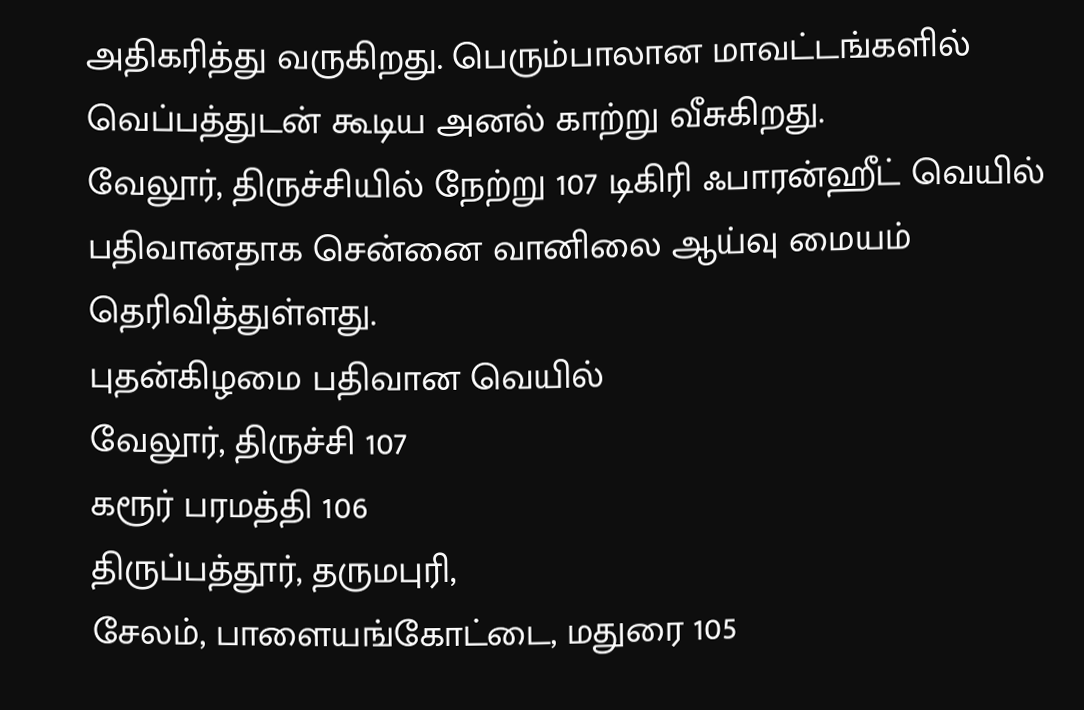அதிகரித்து வருகிறது. பெரும்பாலான மாவட்டங்களில் வெப்பத்துடன் கூடிய அனல் காற்று வீசுகிறது.
வேலூர், திருச்சியில் நேற்று 107 டிகிரி ஃபாரன்ஹீட் வெயில் பதிவானதாக சென்னை வானிலை ஆய்வு மையம் தெரிவித்துள்ளது.
புதன்கிழமை பதிவான வெயில்
வேலூர், திருச்சி 107
கரூர் பரமத்தி 106
திருப்பத்தூர், தருமபுரி,
சேலம், பாளையங்கோட்டை, மதுரை 105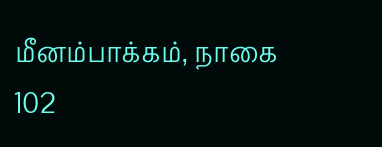மீனம்பாக்கம், நாகை 102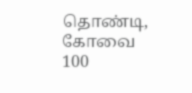தொண்டி, கோவை 100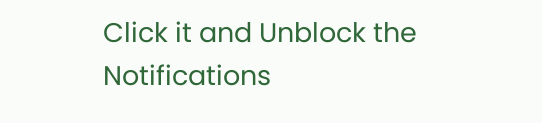Click it and Unblock the Notifications